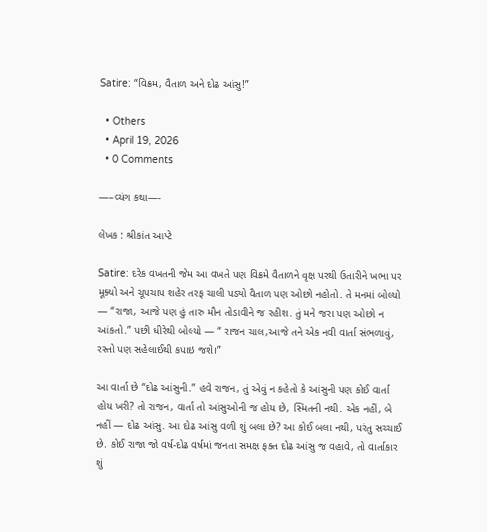Satire: “વિક્રમ, વૈતાળ અને દોઢ આંસુ!”

  • Others
  • April 19, 2026
  • 0 Comments

—–વ્યંગ કથા—-

લેખક : શ્રીકાંત આપ્ટે

Satire: દરેક વખતની જેમ આ વખતે પણ વિક્રમે વૈતાળને વૃક્ષ પરથી ઉતારીને ખભા પર મૂક્યો અને ચૂપચાપ શહેર તરફ ચાલી પડ્યો વૈતાળ પણ ઓછો નહોતો. તે મનમાં બોલ્યો — “રાજા, આજે પણ હું તારુ મૌન તોડાવીને જ રહીશ. તું મને જરા પણ ઓછો ન આંકતો.” પછી ધીરેથી બોલ્યો — “ રાજન ચાલ,આજે તને એક નવી વાર્તા સંભળાવું, રસ્તો પણ સહેલાઈથી કપાઇ જશે।”

આ વાર્તા છે “દોઢ આંસુની.” હવે રાજન, તું એવું ન કહેતો કે આંસુની પણ કોઈ વાર્તા હોય ખરી? તો રાજન, વાર્તા તો આંસુઓની જ હોય છે, સ્મિતની નથી. એક નહીં, બે નહીં — દોઢ આંસુ. આ દોઢ આંસુ વળી શું બલા છે? આ કોઈ બલા નથી, પરંતુ સચ્ચાઈ છે. કોઈ રાજા જો વર્ષ-દોઢ વર્ષમાં જનતા સમક્ષ ફક્ત દોઢ આંસુ જ વહાવે, તો વાર્તાકાર શું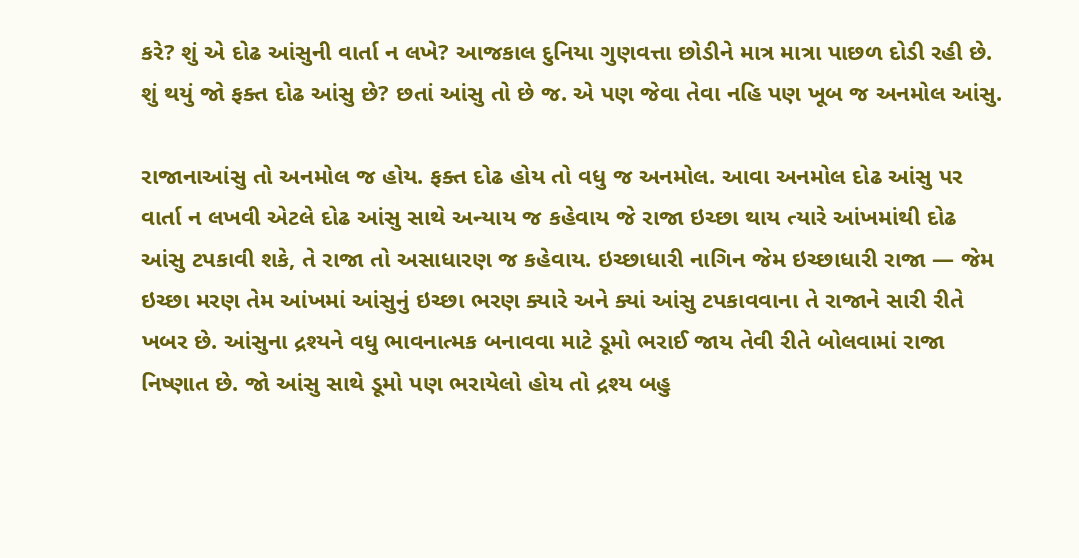કરે? શું એ દોઢ આંસુની વાર્તા ન લખે? આજકાલ દુનિયા ગુણવત્તા છોડીને માત્ર માત્રા પાછળ દોડી રહી છે. શું થયું જો ફક્ત દોઢ આંસુ છે? છતાં આંસુ તો છે જ. એ પણ જેવા તેવા નહિ પણ ખૂબ જ અનમોલ આંસુ.

રાજાનાઆંસુ તો અનમોલ જ હોય. ફક્ત દોઢ હોય તો વધુ જ અનમોલ. આવા અનમોલ દોઢ આંસુ પર વાર્તા ન લખવી એટલે દોઢ આંસુ સાથે અન્યાય જ કહેવાય જે રાજા ઇચ્છા થાય ત્યારે આંખમાંથી દોઢ આંસુ ટપકાવી શકે, તે રાજા તો અસાધારણ જ કહેવાય. ઇચ્છાધારી નાગિન જેમ ઇચ્છાધારી રાજા — જેમ ઇચ્છા મરણ તેમ આંખમાં આંસુનું ઇચ્છા ભરણ ક્યારે અને ક્યાં આંસુ ટપકાવવાના તે રાજાને સારી રીતે ખબર છે. આંસુના દ્રશ્યને વધુ ભાવનાત્મક બનાવવા માટે ડૂમો ભરાઈ જાય તેવી રીતે બોલવામાં રાજા નિષ્ણાત છે. જો આંસુ સાથે ડૂમો પણ ભરાયેલો હોય તો દ્રશ્ય બહુ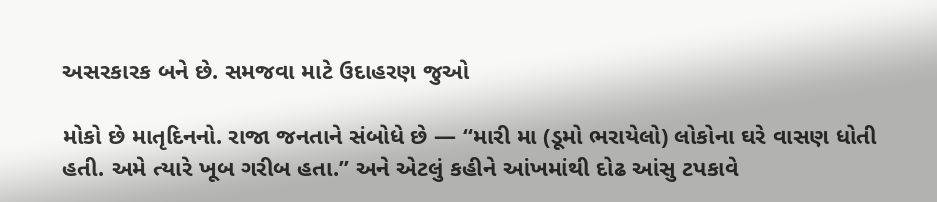અસરકારક બને છે. સમજવા માટે ઉદાહરણ જુઓ

મોકો છે માતૃદિનનો. રાજા જનતાને સંબોધે છે — “મારી મા (ડૂમો ભરાયેલો) લોકોના ઘરે વાસણ ધોતી હતી. અમે ત્યારે ખૂબ ગરીબ હતા.” અને એટલું કહીને આંખમાંથી દોઢ આંસુ ટપકાવે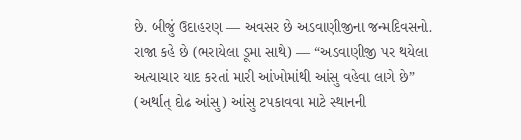છે. બીજું ઉદાહરણ — અવસર છે અડવાણીજીના જન્મદિવસનો. રાજા કહે છે (ભરાયેલા ડૂમા સાથે) — “અડવાણીજી પર થયેલા અત્યાચાર યાદ કરતાં મારી આંખોમાંથી આંસુ વહેવા લાગે છે” (અર્થાત્ દોઢ આંસુ) આંસુ ટપકાવવા માટે સ્થાનની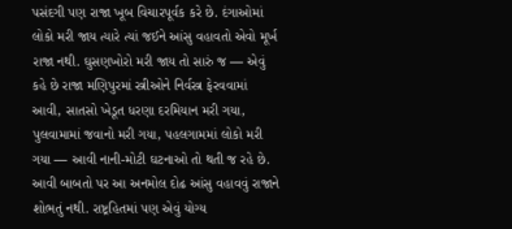પસંદગી પણ રાજા ખૂબ વિચારપૂર્વક કરે છે. દંગાઓમાં લોકો મરી જાય ત્યારે ત્યાં જઈને આંસુ વહાવતો એવો મૂર્ખ રાજા નથી. ઘુસણખોરો મરી જાય તો સારું જ — એવું કહે છે રાજા મણિપુરમાં સ્ત્રીઓને નિર્વસ્ત્ર ફેરવવામાં આવી, સાતસો ખેડૂત ધરણા દરમિયાન મરી ગયા, પુલવામામાં જવાનો મરી ગયા, પહલગામમાં લોકો મરી ગયા — આવી નાની-મોટી ઘટનાઓ તો થતી જ રહે છે. આવી બાબતો પર આ અનમોલ દોઢ આંસુ વહાવવું રાજાને શોભતું નથી. રાષ્ટ્રહિતમાં પણ એવું યોગ્ય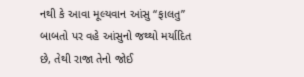નથી કે આવા મૂલ્યવાન આંસુ “ફાલતુ” બાબતો પર વહે આંસુનો જથ્થો મર્યાદિત છે, તેથી રાજા તેનો જોઈ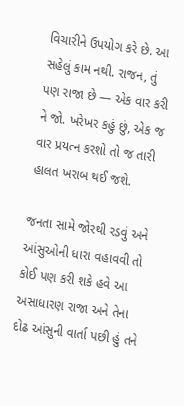વિચારીને ઉપયોગ કરે છે. આ સહેલું કામ નથી. રાજન, તું પણ રાજા છે — એક વાર કરી ને જો. ખરેખર કહું છું, એક જ વાર પ્રયત્ન કરશો તો જ તારી હાલત ખરાબ થઈ જશે.

જનતા સામે જોરથી રડવું અને આંસુઓની ધારા વહાવવી તો કોઈ પણ કરી શકે હવે આ અસાધારણ રાજા અને તેના દોઢ આંસુની વાર્તા પછી હું તને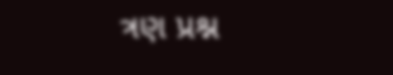ત્રણ પ્રશ્ન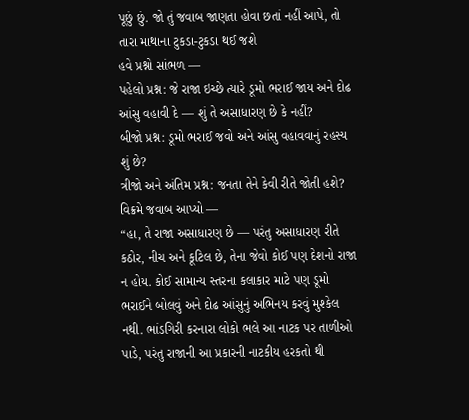પૂછું છું. જો તું જવાબ જાણતા હોવા છતાં નહીં આપે, તો તારા માથાના ટુકડા-ટુકડા થઈ જશે
હવે પ્રશ્નો સાંભળ —
પહેલો પ્રશ્ન: જે રાજા ઇચ્છે ત્યારે ડૂમો ભરાઈ જાય અને દોઢ આંસુ વહાવી દે — શું તે અસાધારણ છે કે નહીં?
બીજો પ્રશ્ન: ડૂમો ભરાઈ જવો અને આંસુ વહાવવાનું રહસ્ય શું છે?
ત્રીજો અને અંતિમ પ્રશ્ન: જનતા તેને કેવી રીતે જોતી હશે?
વિક્રમે જવાબ આપ્યો —
“હા, તે રાજા અસાધારણ છે — પરંતુ અસાધારણ રીતે કઠોર, નીચ અને કૂટિલ છે, તેના જેવો કોઈ પણ દેશનો રાજા ન હોય. કોઈ સામાન્ય સ્તરના કલાકાર માટે પણ ડૂમો ભરાઈને બોલવું અને દોઢ આંસુનું અભિનય કરવું મુશ્કેલ નથી. ભાંડગિરી કરનારા લોકો ભલે આ નાટક પર તાળીઓ પાડે, પરંતુ રાજાની આ પ્રકારની નાટકીય હરકતો થી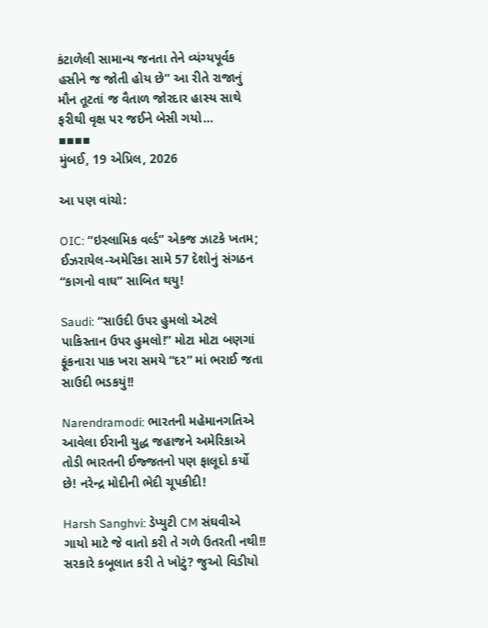કંટાળેલી સામાન્ય જનતા તેને વ્યંગ્યપૂર્વક હસીને જ જોતી હોય છે” આ રીતે રાજાનું મૌન તૂટતાં જ વૈતાળ જોરદાર હાસ્ય સાથે ફરીથી વૃક્ષ પર જઈને બેસી ગયો…
▪▪▪▪
મુંબઈ, 19 એપ્રિલ, 2026

આ પણ વાંચો:

OIC: “ઇસ્લામિક વર્લ્ડ” એકજ ઝાટકે ખતમ; ઈઝરાયેલ-અમેરિકા સામે 57 દેશોનું સંગઠન “કાગનો વાઘ” સાબિત થયુ!

Saudi: “સાઉદી ઉપર હુમલો એટલે પાકિસ્તાન ઉપર હુમલો!” મોટા મોટા બણગાં ફૂંકનારા પાક ખરા સમયે “દર” માં ભરાઈ જતા સાઉદી ભડકયું!!

Narendramodi: ભારતની મહેમાનગતિએ આવેલા ઈરાની યુદ્ધ જહાજને અમેરિકાએ તોડી ભારતની ઈજ્જતનો પણ ફાલૂદો કર્યો છે! નરેન્દ્ર મોદીની ભેદી ચૂપકીદી!

Harsh Sanghvi: ડેપ્યુટી CM સંઘવીએ ગાયો માટે જે વાતો કરી તે ગળે ઉતરતી નથી!! સરકારે કબૂલાત કરી તે ખોટું? જુઓ વિડીયો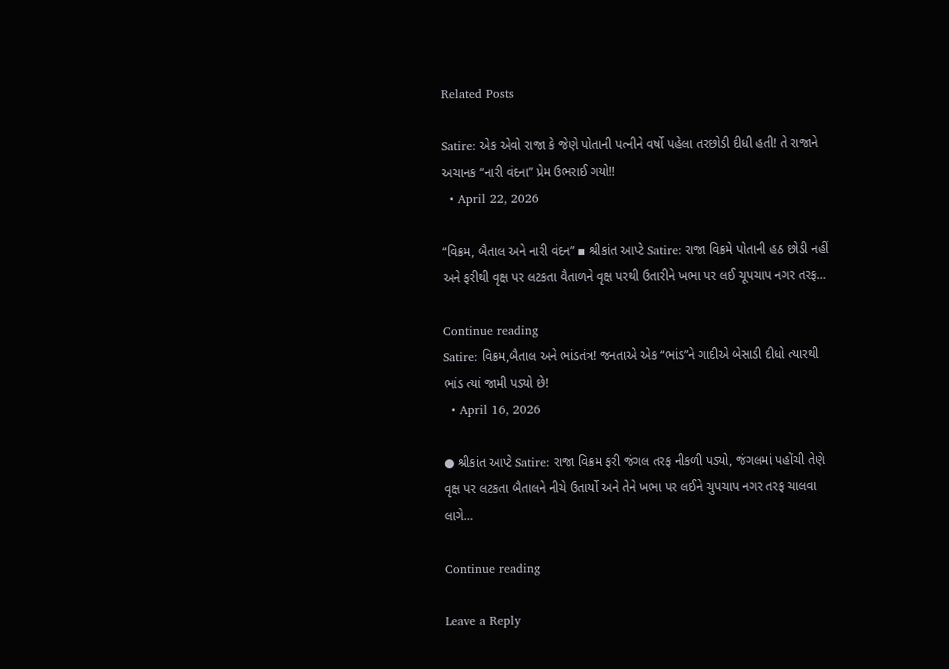Related Posts

Satire: એક એવો રાજા કે જેણે પોતાની પત્નીને વર્ષો પહેલા તરછોડી દીધી હતી! તે રાજાને અચાનક “નારી વંદના” પ્રેમ ઉભરાઈ ગયો!!
  • April 22, 2026

“વિક્રમ, બૈતાલ અને નારી વંદન” ▪ શ્રીકાંત આપ્ટે Satire: રાજા વિક્રમે પોતાની હઠ છોડી નહીં અને ફરીથી વૃક્ષ પર લટકતા વૈતાળને વૃક્ષ પરથી ઉતારીને ખભા પર લઈ ચૂપચાપ નગર તરફ…

Continue reading
Satire: વિક્રમ,બૈતાલ અને ભાંડતંત્ર! જનતાએ એક “ભાંડ”ને ગાદીએ બેસાડી દીધો ત્યારથી ભાંડ ત્યાં જામી પડ્યો છે!
  • April 16, 2026

● શ્રીકાંત આપ્ટે Satire: રાજા વિક્રમ ફરી જંગલ તરફ નીકળી પડ્યો, જંગલમાં પહોંચી તેણે વૃક્ષ પર લટકતા બૈતાલને નીચે ઉતાર્યો અને તેને ખભા પર લઈને ચુપચાપ નગર તરફ ચાલવા લાગે…

Continue reading

Leave a Reply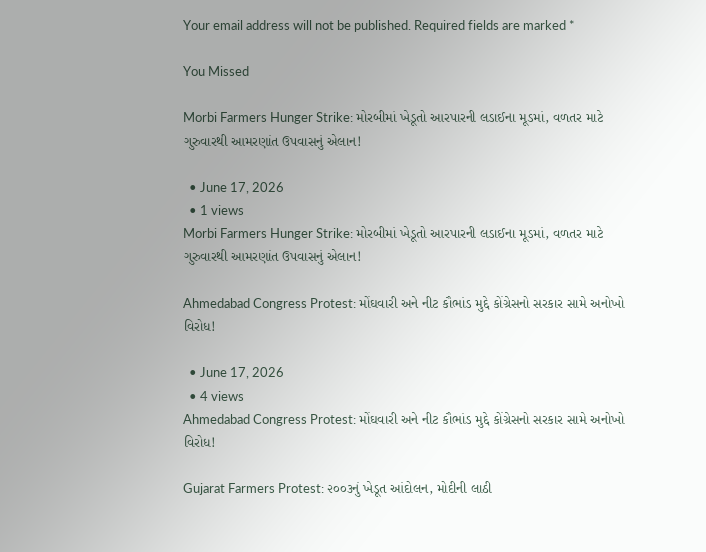Your email address will not be published. Required fields are marked *

You Missed

Morbi Farmers Hunger Strike: મોરબીમાં ખેડૂતો આરપારની લડાઈના મૂડમાં, વળતર માટે ગુરુવારથી આમરણાંત ઉપવાસનું એલાન!

  • June 17, 2026
  • 1 views
Morbi Farmers Hunger Strike: મોરબીમાં ખેડૂતો આરપારની લડાઈના મૂડમાં, વળતર માટે ગુરુવારથી આમરણાંત ઉપવાસનું એલાન!

Ahmedabad Congress Protest: મોંઘવારી અને નીટ કૌભાંડ મુદ્દે કોંગ્રેસનો સરકાર સામે અનોખો વિરોધ!

  • June 17, 2026
  • 4 views
Ahmedabad Congress Protest: મોંઘવારી અને નીટ કૌભાંડ મુદ્દે કોંગ્રેસનો સરકાર સામે અનોખો વિરોધ!

Gujarat Farmers Protest: ૨૦૦૩નું ખેડૂત આંદોલન, મોદીની લાઠી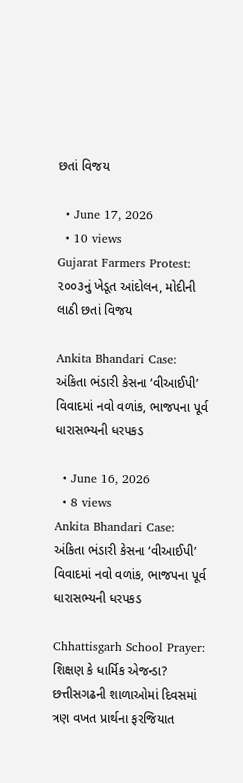છતાં વિજય

  • June 17, 2026
  • 10 views
Gujarat Farmers Protest: ૨૦૦૩નું ખેડૂત આંદોલન, મોદીની લાઠી છતાં વિજય

Ankita Bhandari Case: અંકિતા ભંડારી કેસના ‘વીઆઈપી’ વિવાદમાં નવો વળાંક, ભાજપના પૂર્વ ધારાસભ્યની ધરપકડ

  • June 16, 2026
  • 8 views
Ankita Bhandari Case: અંકિતા ભંડારી કેસના ‘વીઆઈપી’ વિવાદમાં નવો વળાંક, ભાજપના પૂર્વ ધારાસભ્યની ધરપકડ

Chhattisgarh School Prayer: શિક્ષણ કે ધાર્મિક એજન્ડા? છત્તીસગઢની શાળાઓમાં દિવસમાં ત્રણ વખત પ્રાર્થના ફરજિયાત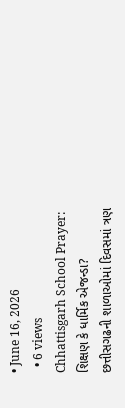• June 16, 2026
  • 6 views
Chhattisgarh School Prayer: શિક્ષણ કે ધાર્મિક એજન્ડા? છત્તીસગઢની શાળાઓમાં દિવસમાં ત્રણ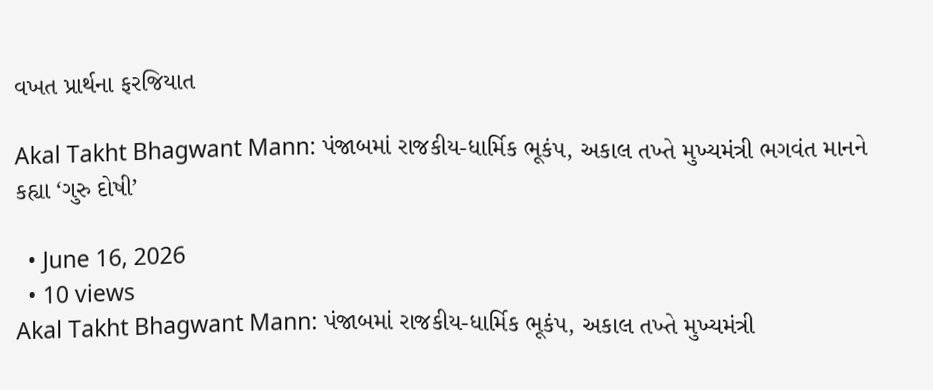વખત પ્રાર્થના ફરજિયાત

Akal Takht Bhagwant Mann: પંજાબમાં રાજકીય-ધાર્મિક ભૂકંપ, અકાલ તખ્તે મુખ્યમંત્રી ભગવંત માનને કહ્યા ‘ગુરુ દોષી’

  • June 16, 2026
  • 10 views
Akal Takht Bhagwant Mann: પંજાબમાં રાજકીય-ધાર્મિક ભૂકંપ, અકાલ તખ્તે મુખ્યમંત્રી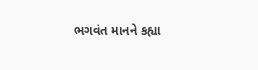ભગવંત માનને કહ્યા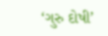‘ગુરુ દોષી’